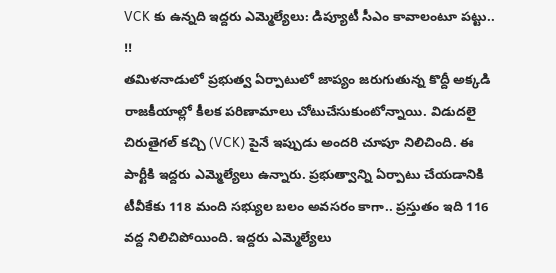VCK కు ఉన్నది ఇద్దరు ఎమ్మెల్యేలు: డిప్యూటీ సీఎం కావాలంటూ పట్టు.. !!
తమిళనాడులో ప్రభుత్వ ఏర్పాటులో జాప్యం జరుగుతున్న కొద్దీ అక్కడి రాజకీయాల్లో కీలక పరిణామాలు చోటుచేసుకుంటోన్నాయి. విడుదలై చిరుతైగల్ కచ్చి (VCK) పైనే ఇప్పుడు అందరి చూపూ నిలిచింది. ఈ పార్టీకి ఇద్దరు ఎమ్మెల్యేలు ఉన్నారు. ప్రభుత్వాన్ని ఏర్పాటు చేయడానికి టీవీకేకు 118 మంది సభ్యుల బలం అవసరం కాగా.. ప్రస్తుతం ఇది 116 వద్ద నిలిచిపోయింది. ఇద్దరు ఎమ్మెల్యేలు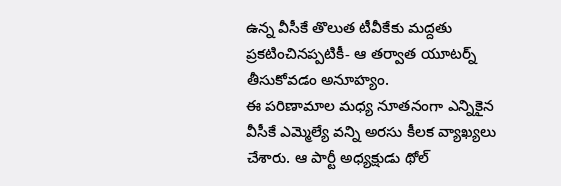ఉన్న వీసీకే తొలుత టీవీకేకు మద్దతు ప్రకటించినప్పటికీ- ఆ తర్వాత యూటర్న్ తీసుకోవడం అనూహ్యం.
ఈ పరిణామాల మధ్య నూతనంగా ఎన్నికైన వీసీకే ఎమ్మెల్యే వన్ని అరసు కీలక వ్యాఖ్యలు చేశారు. ఆ పార్టీ అధ్యక్షుడు థోల్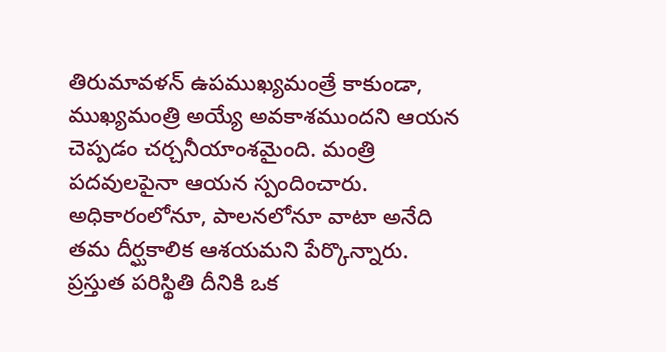తిరుమావళన్ ఉపముఖ్యమంత్రే కాకుండా, ముఖ్యమంత్రి అయ్యే అవకాశముందని ఆయన చెప్పడం చర్చనీయాంశమైంది. మంత్రి పదవులపైనా ఆయన స్పందించారు. అధికారంలోనూ, పాలనలోనూ వాటా అనేది తమ దీర్ఘకాలిక ఆశయమని పేర్కొన్నారు. ప్రస్తుత పరిస్థితి దీనికి ఒక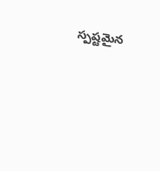స్పష్టమైన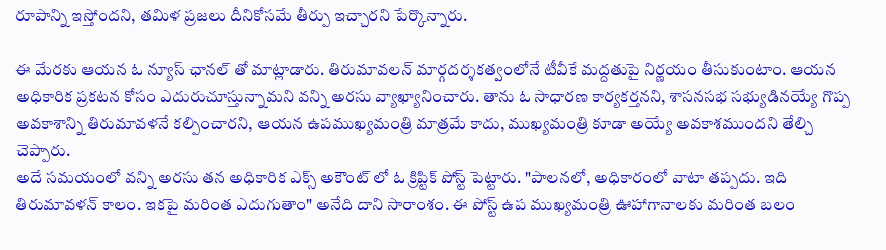రూపాన్ని ఇస్తోందని, తమిళ ప్రజలు దీనికోసమే తీర్పు ఇచ్చారని పేర్కొన్నారు.

ఈ మేరకు ఆయన ఓ న్యూస్ ఛానల్ తో మాట్లాడారు. తిరుమావలన్ మార్గదర్శకత్వంలోనే టీవీకే మద్దతుపై నిర్ణయం తీసుకుంటాం. ఆయన అధికారిక ప్రకటన కోసం ఎదురుచూస్తున్నామని వన్ని అరసు వ్యాఖ్యానించారు. తాను ఓ సాధారణ కార్యకర్తనని, శాసనసభ సభ్యుడినయ్యే గొప్ప అవకాశాన్ని తిరుమావళనే కల్పించారని, ఆయన ఉపముఖ్యమంత్రి మాత్రమే కాదు, ముఖ్యమంత్రి కూడా అయ్యే అవకాశముందని తేల్చి చెప్పారు.
అదే సమయంలో వన్ని అరసు తన అధికారిక ఎక్స్ అకౌంట్ లో ఓ క్రిప్టిక్ పోస్ట్ పెట్టారు. "పాలనలో, అధికారంలో వాటా తప్పదు. ఇది తిరుమావళన్ కాలం. ఇకపై మరింత ఎదుగుతాం" అనేది దాని సారాంశం. ఈ పోస్ట్ ఉప ముఖ్యమంత్రి ఊహాగానాలకు మరింత బలం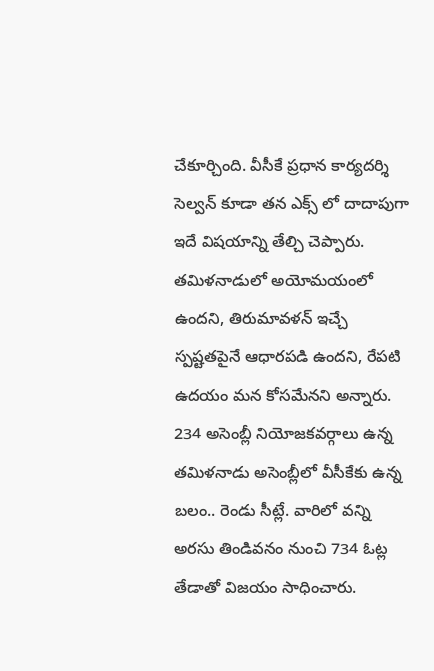చేకూర్చింది. వీసీకే ప్రధాన కార్యదర్శి సెల్వన్ కూడా తన ఎక్స్ లో దాదాపుగా ఇదే విషయాన్ని తేల్చి చెప్పారు. తమిళనాడులో అయోమయంలో ఉందని, తిరుమావళన్ ఇచ్చే స్పష్టతపైనే ఆధారపడి ఉందని, రేపటి ఉదయం మన కోసమేనని అన్నారు.
234 అసెంబ్లీ నియోజకవర్గాలు ఉన్న తమిళనాడు అసెంబ్లీలో వీసీకేకు ఉన్న బలం.. రెండు సీట్లే. వారిలో వన్ని అరసు తిండివనం నుంచి 734 ఓట్ల తేడాతో విజయం సాధించారు.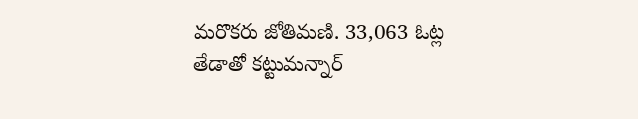మరొకరు జోతిమణి. 33,063 ఓట్ల తేడాతో కట్టుమన్నార్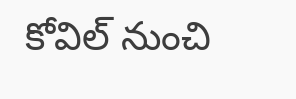కోవిల్ నుంచి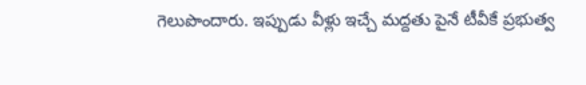గెలుపొందారు. ఇప్పుడు వీళ్లు ఇచ్చే మద్దతు పైనే టీవీకే ప్రభుత్వ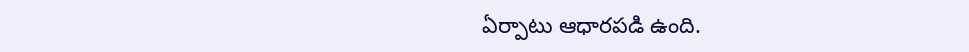ఏర్పాటు ఆధారపడి ఉంది.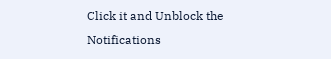Click it and Unblock the Notifications